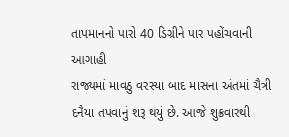તાપમાનનો પારો 40 ડિગ્રીને પાર પહોંચવાની આગાહી
રાજ્યમાં માવઠુ વરસ્યા બાદ માસના અંતમાં ચૈત્રી દનૈયા તપવાનું શરૂ થયું છે. આજે શુક્રવારથી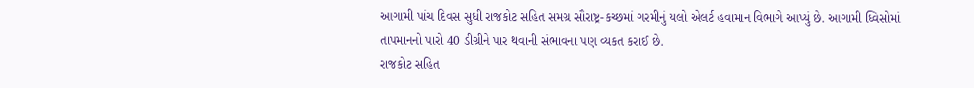આગામી પાંચ દિવસ સુધી રાજકોટ સહિત સમગ્ર સૌરાષ્ટ્ર-કચ્છમાં ગરમીનું યલો એલર્ટ હવામાન વિભાગે આપ્યું છે. આગામી ધ્વિસોમાં તાપમાનનો પારો 40 ડીગ્રીને પાર થવાની સંભાવના પણ વ્યકત કરાઈ છે.
રાજકોટ સહિત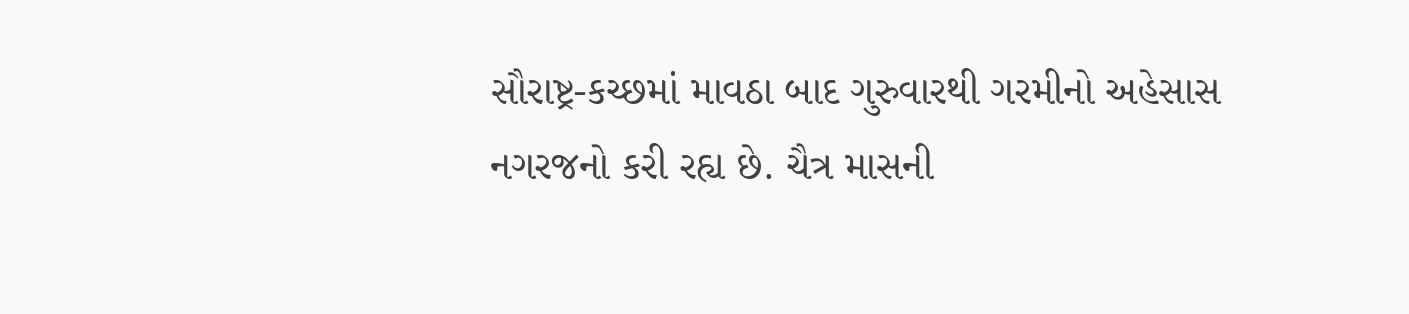સૌરાષ્ટ્ર-કચ્છમાં માવઠા બાદ ગુરુવારથી ગરમીનો અહેસાસ નગરજનો કરી રહ્ય છે. ચૈત્ર માસની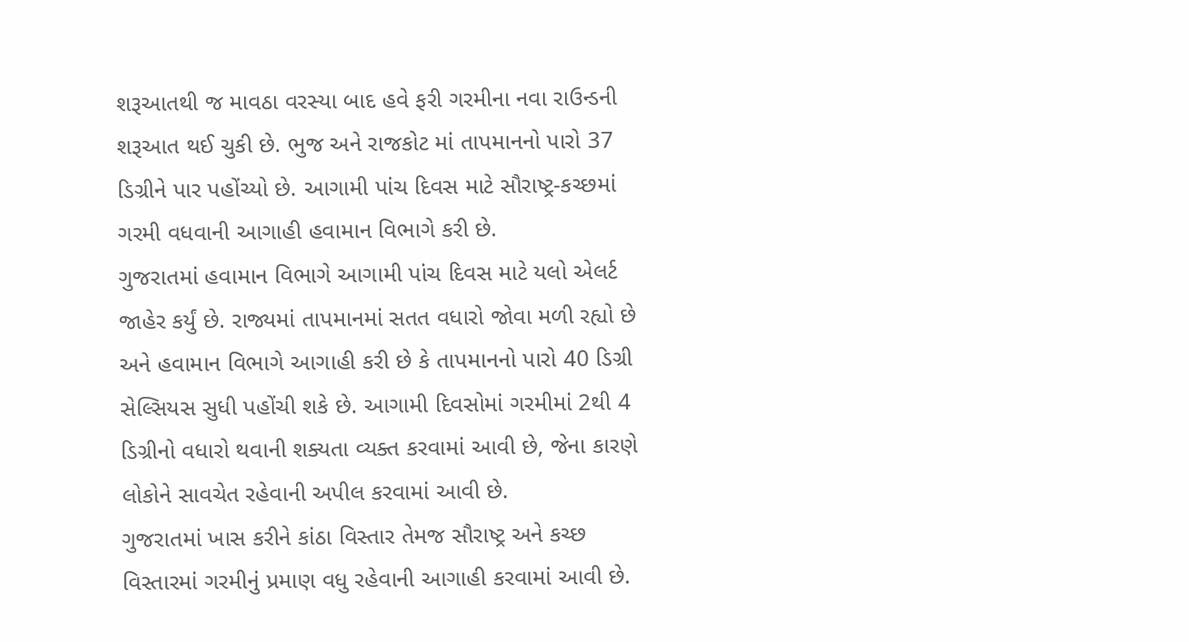શરૂઆતથી જ માવઠા વરસ્યા બાદ હવે ફરી ગરમીના નવા રાઉન્ડની શરૂઆત થઈ ચુકી છે. ભુજ અને રાજકોટ માં તાપમાનનો પારો 37 ડિગ્રીને પાર પહોંચ્યો છે. આગામી પાંચ દિવસ માટે સૌરાષ્ટ્ર-કચ્છમાં ગરમી વધવાની આગાહી હવામાન વિભાગે કરી છે.
ગુજરાતમાં હવામાન વિભાગે આગામી પાંચ દિવસ માટે યલો એલર્ટ જાહેર કર્યું છે. રાજ્યમાં તાપમાનમાં સતત વધારો જોવા મળી રહ્યો છે અને હવામાન વિભાગે આગાહી કરી છે કે તાપમાનનો પારો 40 ડિગ્રી સેલ્સિયસ સુધી પહોંચી શકે છે. આગામી દિવસોમાં ગરમીમાં 2થી 4 ડિગ્રીનો વધારો થવાની શક્યતા વ્યક્ત કરવામાં આવી છે, જેના કારણે લોકોને સાવચેત રહેવાની અપીલ કરવામાં આવી છે.
ગુજરાતમાં ખાસ કરીને કાંઠા વિસ્તાર તેમજ સૌરાષ્ટ્ર અને કચ્છ વિસ્તારમાં ગરમીનું પ્રમાણ વધુ રહેવાની આગાહી કરવામાં આવી છે.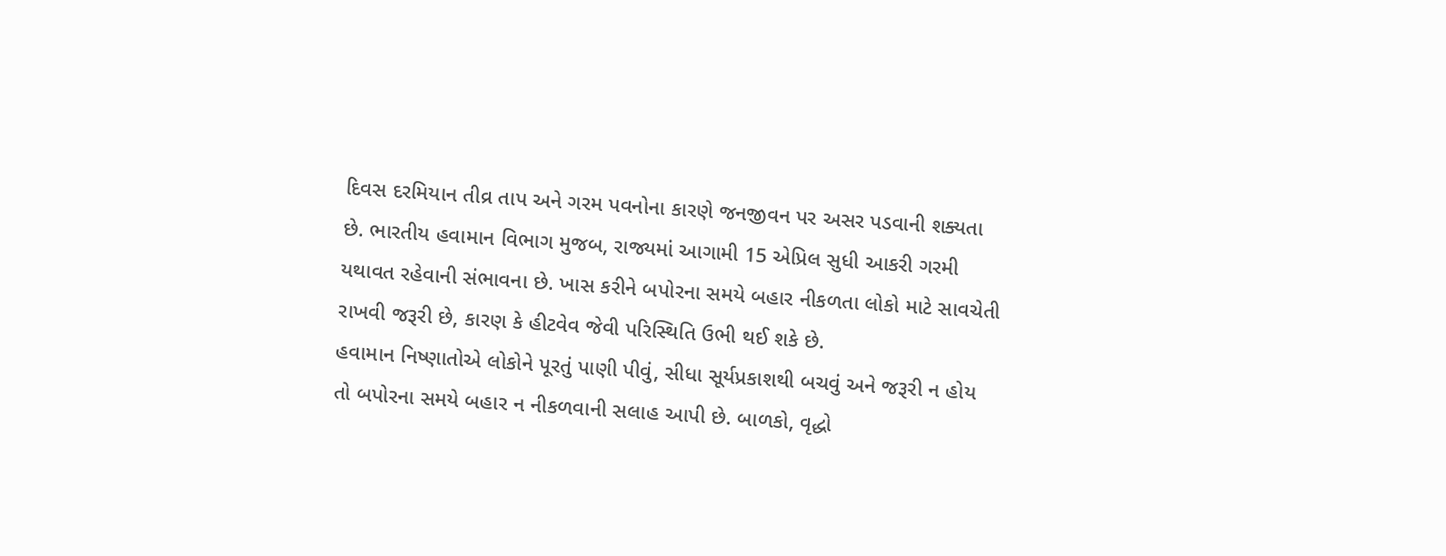દિવસ દરમિયાન તીવ્ર તાપ અને ગરમ પવનોના કારણે જનજીવન પર અસર પડવાની શક્યતા છે. ભારતીય હવામાન વિભાગ મુજબ, રાજ્યમાં આગામી 15 એપ્રિલ સુધી આકરી ગરમી યથાવત રહેવાની સંભાવના છે. ખાસ કરીને બપોરના સમયે બહાર નીકળતા લોકો માટે સાવચેતી રાખવી જરૂરી છે, કારણ કે હીટવેવ જેવી પરિસ્થિતિ ઉભી થઈ શકે છે.
હવામાન નિષ્ણાતોએ લોકોને પૂરતું પાણી પીવું, સીધા સૂર્યપ્રકાશથી બચવું અને જરૂરી ન હોય તો બપોરના સમયે બહાર ન નીકળવાની સલાહ આપી છે. બાળકો, વૃદ્ધો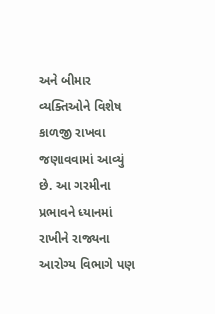અને બીમાર વ્યક્તિઓને વિશેષ કાળજી રાખવા જણાવવામાં આવ્યું છે. આ ગરમીના પ્રભાવને ધ્યાનમાં રાખીને રાજ્યના આરોગ્ય વિભાગે પણ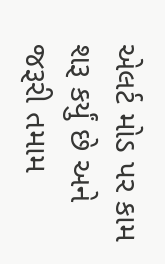એલર્ટ મોડ પર કામ શરૂ કર્યું છે અને જરૂરી તમામ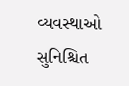વ્યવસ્થાઓ સુનિશ્ચિત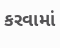કરવામાં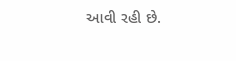આવી રહી છે.